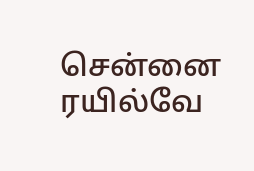சென்னை ரயில்வே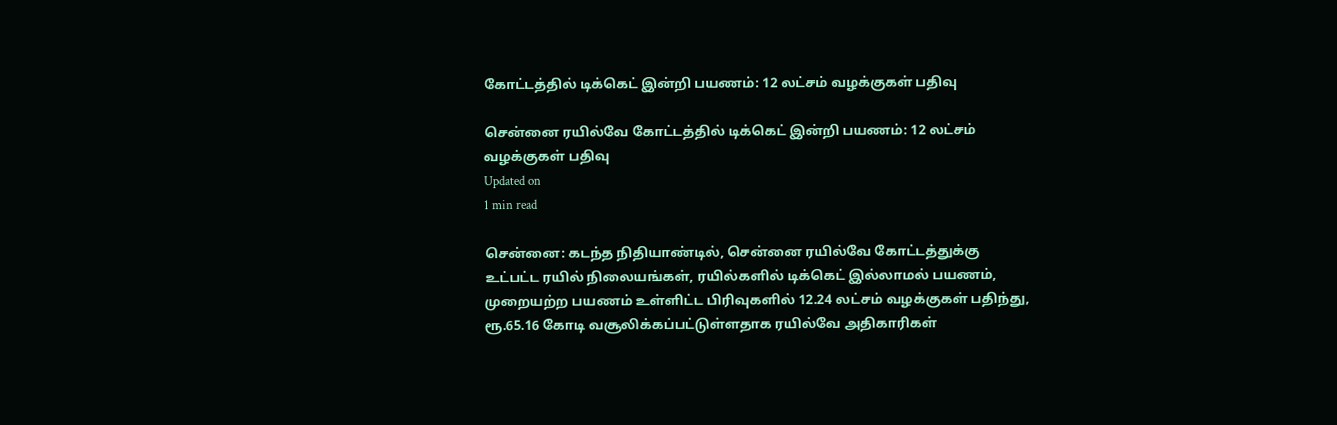கோட்டத்தில் டிக்கெட் இன்றி பயணம்: 12 லட்சம் வழக்குகள் பதிவு

சென்னை ரயில்வே கோட்டத்தில் டிக்கெட் இன்றி பயணம்: 12 லட்சம் வழக்குகள் பதிவு
Updated on
1 min read

சென்னை: கடந்த நிதியாண்டில், சென்னை ரயில்வே கோட்டத்துக்கு உட்பட்ட ரயில் நிலையங்கள், ரயில்களில் டிக்கெட் இல்லாமல் பயணம், முறையற்ற பயணம் உள்ளிட்ட பிரிவுகளில் 12.24 லட்சம் வழக்குகள் பதிந்து, ரூ.65.16 கோடி வசூலிக்கப்பட்டுள்ளதாக ரயில்வே அதிகாரிகள்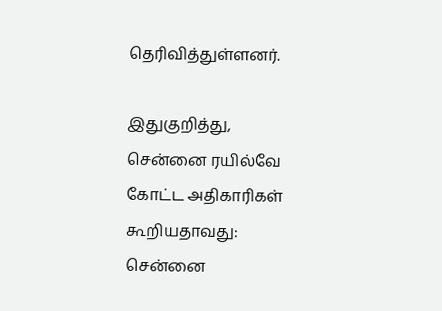தெரிவித்துள்ளனர்.

இதுகுறித்து, சென்னை ரயில்வே கோட்ட அதிகாரிகள் கூறியதாவது: சென்னை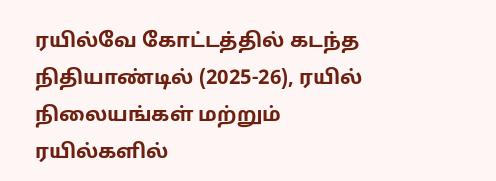ரயில்வே கோட்டத்தில் கடந்த நிதியாண்டில் (2025-26), ரயில் நிலையங்கள் மற்றும் ரயில்களில்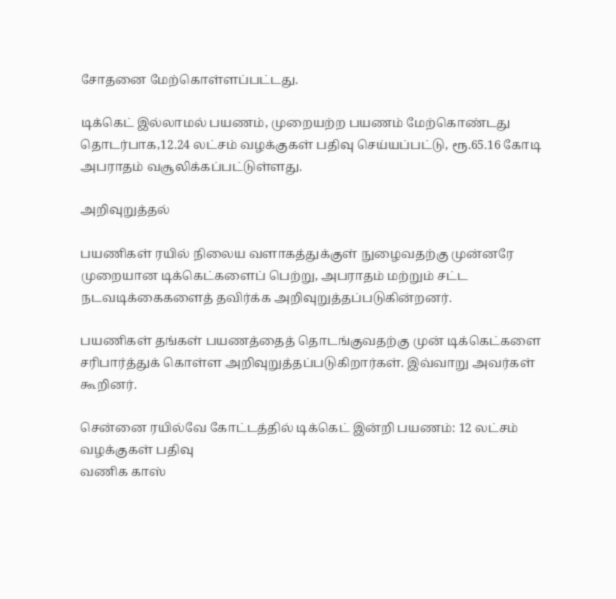சோதனை மேற்கொள்ளப்பட்டது.

டிக்கெட் இல்லாமல் பயணம், முறையற்ற பயணம் மேற்கொண்டது தொடர்பாக,12.24 லட்சம் வழக்குகள் பதிவு செய்யப்பட்டு, ரூ.65.16 கோடி அபராதம் வசூலிக்கப்பட்டுள்ளது.

அறிவுறுத்தல்

பயணிகள் ரயில் நிலைய வளாகத்துக்குள் நுழைவதற்கு முன்னரே முறையான டிக்கெட்களைப் பெற்று, அபராதம் மற்றும் சட்ட நடவடிக்கைகளைத் தவிர்க்க அறிவுறுத்தப்படுகின்றனர்.

பயணிகள் தங்கள் பயணத்தைத் தொடங்குவதற்கு முன் டிக்கெட்களை சரிபார்த்துக் கொள்ள அறிவுறுத்தப்படுகிறார்கள். இவ்வாறு அவர்கள் கூறினர்.

சென்னை ரயில்வே கோட்டத்தில் டிக்கெட் இன்றி பயணம்: 12 லட்சம் வழக்குகள் பதிவு
வணிக காஸ்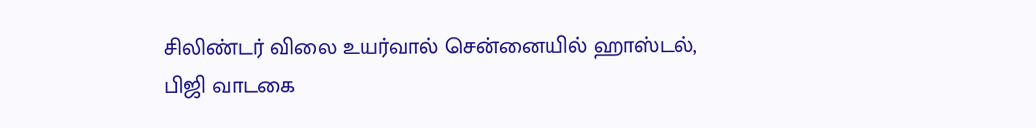சிலிண்டர் விலை உயர்வால் சென்னையில் ஹாஸ்டல், பிஜி வாடகை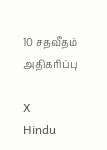10 சதவீதம் அதிகரிப்பு

X
Hindu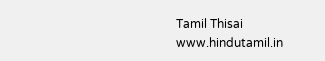Tamil Thisai
www.hindutamil.in